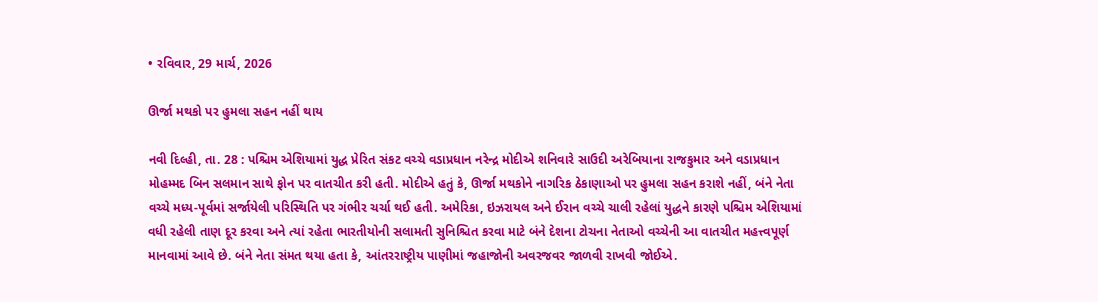• રવિવાર, 29 માર્ચ, 2026

ઊર્જા મથકો પર હુમલા સહન નહીં થાય

નવી દિલ્હી, તા. 28 : પશ્ચિમ એશિયામાં યુદ્ધ પ્રેરિત સંકટ વચ્ચે વડાપ્રધાન નરેન્દ્ર મોદીએ શનિવારે સાઉદી અરેબિયાના રાજકુમાર અને વડાપ્રધાન મોહમ્મદ બિન સલમાન સાથે ફોન પર વાતચીત કરી હતી. મોદીએ હતું કે, ઊર્જા મથકોને નાગરિક ઠેકાણાઓ પર હુમલા સહન કરાશે નહીં, બંને નેતા વચ્ચે મધ્ય-પૂર્વમાં સર્જાયેલી પરિસ્થિતિ પર ગંભીર ચર્ચા થઈ હતી. અમેરિકા, ઇઝરાયલ અને ઈરાન વચ્ચે ચાલી રહેલાં યુદ્ધને કારણે પશ્ચિમ એશિયામાં વધી રહેલી તાણ દૂર કરવા અને ત્યાં રહેતા ભારતીયોની સલામતી સુનિશ્ચિત કરવા માટે બંને દેશના ટોચના નેતાઓ વચ્ચેની આ વાતચીત મહત્ત્વપૂર્ણ માનવામાં આવે છે. બંને નેતા સંમત થયા હતા કે, આંતરરાષ્ટ્રીય પાણીમાં જહાજોની અવરજવર જાળવી રાખવી જોઈએ.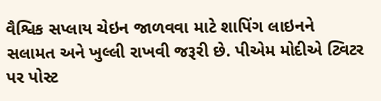વૈશ્વિક સપ્લાય ચેઇન જાળવવા માટે શાપિંગ લાઇનને સલામત અને ખુલ્લી રાખવી જરૂરી છે. પીએમ મોદીએ ટ્વિટર પર પોસ્ટ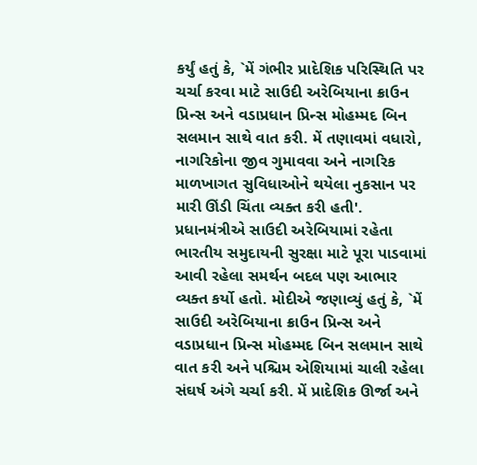કર્યું હતું કે, `મેં ગંભીર પ્રાદેશિક પરિસ્થિતિ પર ચર્ચા કરવા માટે સાઉદી અરેબિયાના ક્રાઉન પ્રિન્સ અને વડાપ્રધાન પ્રિન્સ મોહમ્મદ બિન સલમાન સાથે વાત કરી. મેં તણાવમાં વધારો, નાગરિકોના જીવ ગુમાવવા અને નાગરિક માળખાગત સુવિધાઓને થયેલા નુકસાન પર મારી ઊંડી ચિંતા વ્યક્ત કરી હતી'. પ્રધાનમંત્રીએ સાઉદી અરેબિયામાં રહેતા ભારતીય સમુદાયની સુરક્ષા માટે પૂરા પાડવામાં આવી રહેલા સમર્થન બદલ પણ આભાર વ્યક્ત કર્યો હતો. મોદીએ જણાવ્યું હતું કે, `મેં સાઉદી અરેબિયાના ક્રાઉન પ્રિન્સ અને વડાપ્રધાન પ્રિન્સ મોહમ્મદ બિન સલમાન સાથે વાત કરી અને પશ્ચિમ એશિયામાં ચાલી રહેલા સંઘર્ષ અંગે ચર્ચા કરી. મેં પ્રાદેશિક ઊર્જા અને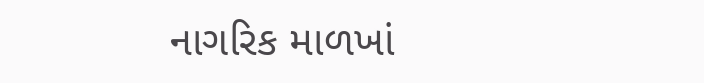નાગરિક માળખાં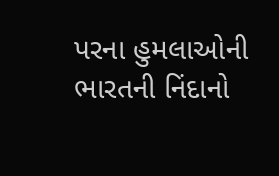પરના હુમલાઓની ભારતની નિંદાનો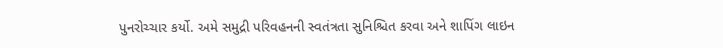પુનરોચ્ચાર કર્યો. અમે સમુદ્રી પરિવહનની સ્વતંત્રતા સુનિશ્ચિત કરવા અને શાપિંગ લાઇન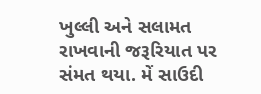ખુલ્લી અને સલામત રાખવાની જરૂરિયાત પર સંમત થયા. મેં સાઉદી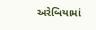અરેબિયામાં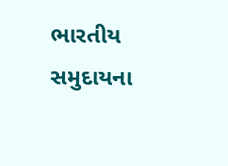ભારતીય સમુદાયના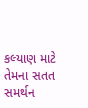કલ્યાણ માટે તેમના સતત સમર્થન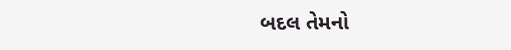બદલ તેમનો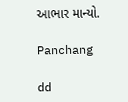આભાર માન્યો.

Panchang

dd